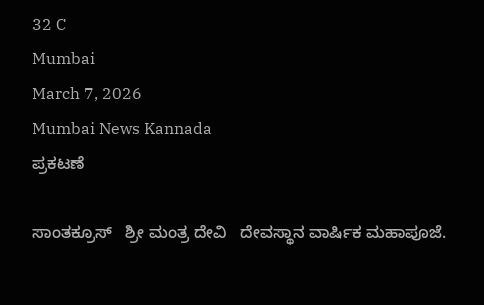32 C
Mumbai
March 7, 2026
Mumbai News Kannada
ಪ್ರಕಟಣೆ

ಸಾಂತಕ್ರೂಸ್   ಶ್ರೀ ಮಂತ್ರ ದೇವಿ   ದೇವಸ್ಥಾನ ವಾರ್ಷಿಕ ಮಹಾಪೂಜೆ.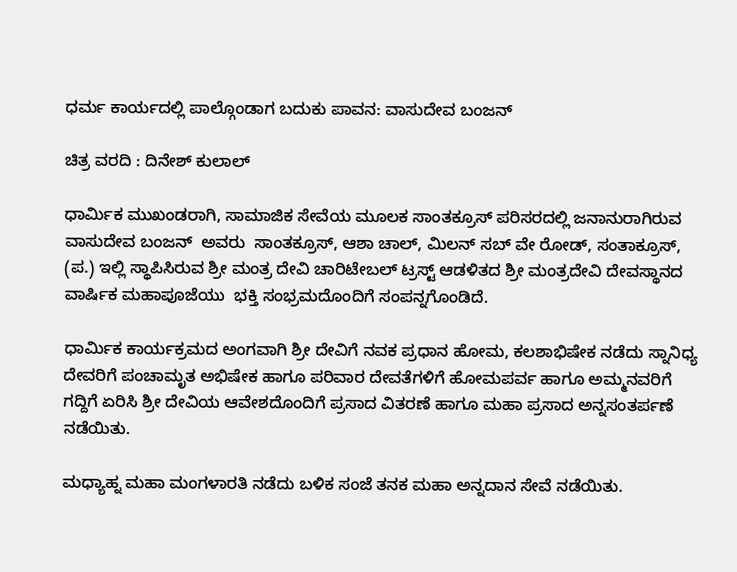ಧರ್ಮ ಕಾರ್ಯದಲ್ಲಿ ಪಾಲ್ಗೊಂಡಾಗ ಬದುಕು ಪಾವನ: ವಾಸುದೇವ ಬಂಜನ್

ಚಿತ್ರ ವರದಿ : ದಿನೇಶ್ ಕುಲಾಲ್

ಧಾರ್ಮಿಕ ಮುಖಂಡರಾಗಿ, ಸಾಮಾಜಿಕ ಸೇವೆಯ ಮೂಲಕ ಸಾಂತಕ್ರೂಸ್ ಪರಿಸರದಲ್ಲಿ ಜನಾನುರಾಗಿರುವ
ವಾಸುದೇವ ಬಂಜನ್  ಅವರು  ಸಾಂತಕ್ರೂಸ್, ಆಶಾ ಚಾಲ್, ಮಿಲನ್ ಸಬ್ ವೇ ರೋಡ್, ಸಂತಾಕ್ರೂಸ್, (ಪ.) ಇಲ್ಲಿ ಸ್ಥಾಪಿಸಿರುವ ಶ್ರೀ ಮಂತ್ರ ದೇವಿ ಚಾರಿಟೇಬಲ್ ಟ್ರಸ್ಟ್ ಆಡಳಿತದ ಶ್ರೀ ಮಂತ್ರದೇವಿ ದೇವಸ್ಥಾನದ ವಾರ್ಷಿಕ ಮಹಾಪೂಜೆಯು  ಭಕ್ತಿ ಸಂಭ್ರಮದೊಂದಿಗೆ ಸಂಪನ್ನಗೊಂಡಿದೆ.

ಧಾರ್ಮಿಕ ಕಾರ್ಯಕ್ರಮದ ಅಂಗವಾಗಿ ಶ್ರೀ ದೇವಿಗೆ ನವಕ ಪ್ರಧಾನ ಹೋಮ, ಕಲಶಾಭಿಷೇಕ ನಡೆದು ಸ್ನಾನಿಧ್ಯ ದೇವರಿಗೆ ಪಂಚಾಮೃತ ಅಭಿಷೇಕ ಹಾಗೂ ಪರಿವಾರ ದೇವತೆಗಳಿಗೆ ಹೋಮಪರ್ವ ಹಾಗೂ ಅಮ್ಮನವರಿಗೆ ಗದ್ದಿಗೆ ಏರಿಸಿ ಶ್ರೀ ದೇವಿಯ ಆವೇಶದೊಂದಿಗೆ ಪ್ರಸಾದ ವಿತರಣೆ ಹಾಗೂ ಮಹಾ ಪ್ರಸಾದ ಅನ್ನಸಂತರ್ಪಣೆ   ನಡೆಯಿತು.

ಮಧ್ಯಾಹ್ನ ಮಹಾ ಮಂಗಳಾರತಿ ನಡೆದು ಬಳಿಕ ಸಂಜೆ ತನಕ ಮಹಾ ಅನ್ನದಾನ ಸೇವೆ ನಡೆಯಿತು.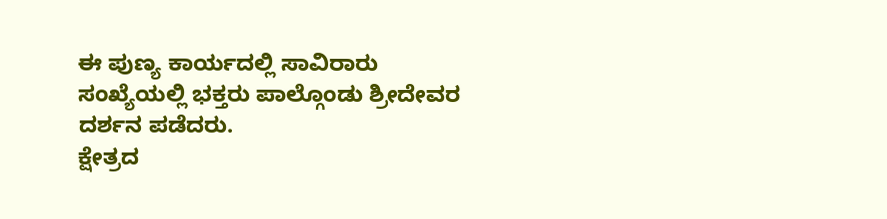ಈ ಪುಣ್ಯ ಕಾರ್ಯದಲ್ಲಿ ಸಾವಿರಾರು ಸಂಖ್ಯೆಯಲ್ಲಿ ಭಕ್ತರು ಪಾಲ್ಗೊಂಡು ಶ್ರೀದೇವರ ದರ್ಶನ ಪಡೆದರು.
ಕ್ಷೇತ್ರದ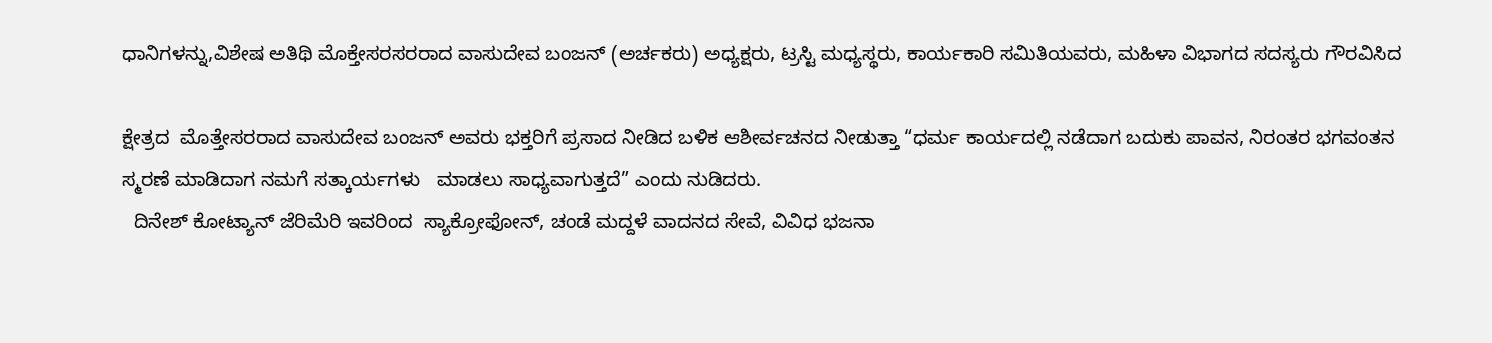ಧಾನಿಗಳನ್ನು,ವಿಶೇಷ ಅತಿಥಿ ಮೊಕ್ತೇಸರಸರರಾದ ವಾಸುದೇವ ಬಂಜನ್ (ಅರ್ಚಕರು) ಅಧ್ಯಕ್ಷರು, ಟ್ರಸ್ಟಿ ಮಧ್ಯಸ್ಥರು, ಕಾರ್ಯಕಾರಿ ಸಮಿತಿಯವರು, ಮಹಿಳಾ ವಿಭಾಗದ ಸದಸ್ಯರು ಗೌರವಿಸಿದ

ಕ್ಷೇತ್ರದ  ಮೊತ್ತೇಸರರಾದ ವಾಸುದೇವ ಬಂಜನ್ ಅವರು ಭಕ್ತರಿಗೆ ಪ್ರಸಾದ ನೀಡಿದ ಬಳಿಕ ಆಶೀರ್ವಚನದ ನೀಡುತ್ತಾ “ಧರ್ಮ ಕಾರ್ಯದಲ್ಲಿ ನಡೆದಾಗ ಬದುಕು ಪಾವನ, ನಿರಂತರ ಭಗವಂತನ  ಸ್ಮರಣೆ ಮಾಡಿದಾಗ ನಮಗೆ ಸತ್ಕಾರ್ಯಗಳು   ಮಾಡಲು ಸಾಧ್ಯವಾಗುತ್ತದೆ” ಎಂದು ನುಡಿದರು.
  ದಿನೇಶ್ ಕೋಟ್ಯಾನ್ ಜೆರಿಮೆರಿ ಇವರಿಂದ  ಸ್ಯಾಕ್ರೋಫೋನ್, ಚಂಡೆ ಮದ್ದಳೆ ವಾದನದ ಸೇವೆ, ವಿವಿಧ ಭಜನಾ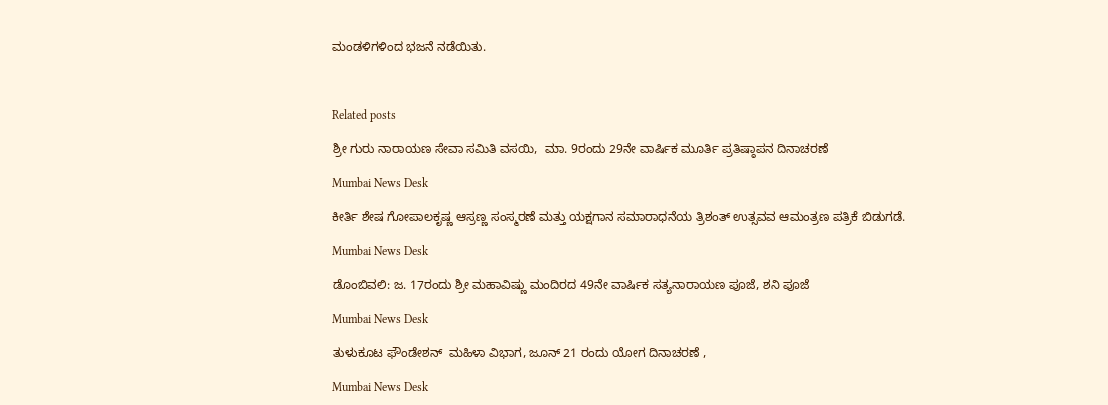ಮಂಡಳಿಗಳಿಂದ ಭಜನೆ ನಡೆಯಿತು.



Related posts

ಶ್ರೀ ಗುರು ನಾರಾಯಣ ಸೇವಾ ಸಮಿತಿ ವಸಯಿ,  ಮಾ. 9ರಂದು 29ನೇ ವಾರ್ಷಿಕ ಮೂರ್ತಿ ಪ್ರತಿಷ್ಠಾಪನ ದಿನಾಚರಣೆ

Mumbai News Desk

ಕೀರ್ತಿ ಶೇಷ ಗೋಪಾಲಕೃಷ್ಣ ಆಸ್ರಣ್ಣ ಸಂಸ್ಮರಣೆ ಮತ್ತು ಯಕ್ಷಗಾನ ಸಮಾರಾಧನೆಯ ತ್ರಿಶಂತ್ ಉತ್ಸವವ ಆಮಂತ್ರಣ ಪತ್ರಿಕೆ ಬಿಡುಗಡೆ.

Mumbai News Desk

ಡೊಂಬಿವಲಿ: ಜ. 17ರಂದು ಶ್ರೀ ಮಹಾವಿಷ್ಣು ಮಂದಿರದ 49ನೇ ವಾರ್ಷಿಕ ಸತ್ಯನಾರಾಯಣ ಪೂಜೆ, ಶನಿ ಪೂಜೆ

Mumbai News Desk

ತುಳುಕೂಟ ಫೌಂಡೇಶನ್  ಮಹಿಳಾ ವಿಭಾಗ, ಜೂನ್ 21 ರಂದು ಯೋಗ ದಿನಾಚರಣೆ ,

Mumbai News Desk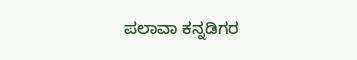ಪಲಾವಾ ಕನ್ನಡಿಗರ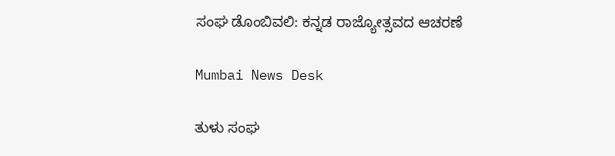ಸಂಘ ಡೊಂಬಿವಲಿ: ಕನ್ನಡ ರಾಜ್ಯೋತ್ಸವದ ಆಚರಣೆ

Mumbai News Desk

ತುಳು ಸಂಘ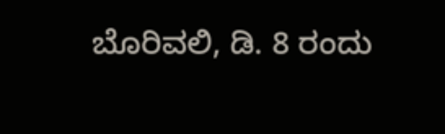ಬೊರಿವಲಿ, ಡಿ. 8 ರಂದು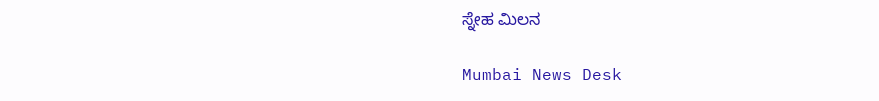ಸ್ನೇಹ ಮಿಲನ

Mumbai News Desk